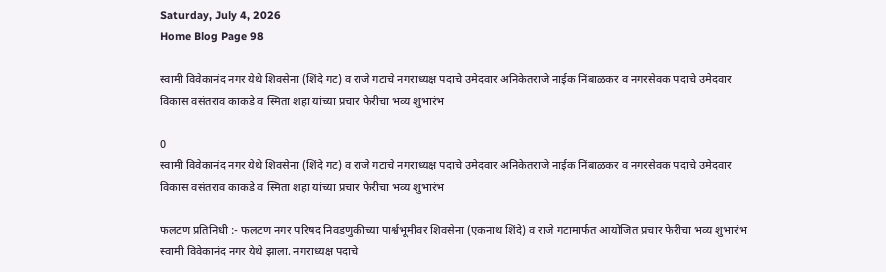Saturday, July 4, 2026
Home Blog Page 98

स्वामी विवेकानंद नगर येथे शिवसेना (शिंदे गट) व राजे गटाचे नगराध्यक्ष पदाचे उमेदवार अनिकेतराजे नाईक निंबाळकर व नगरसेवक पदाचे उमेदवार विकास वसंतराव काकडे व स्मिता शहा यांच्या प्रचार फेरीचा भव्य शुभारंभ

0
स्वामी विवेकानंद नगर येथे शिवसेना (शिंदे गट) व राजे गटाचे नगराध्यक्ष पदाचे उमेदवार अनिकेतराजे नाईक निंबाळकर व नगरसेवक पदाचे उमेदवार विकास वसंतराव काकडे व स्मिता शहा यांच्या प्रचार फेरीचा भव्य शुभारंभ

फलटण प्रतिनिधी :- फलटण नगर परिषद निवडणुकीच्या पार्श्वभूमीवर शिवसेना (एकनाथ शिंदे) व राजे गटामार्फत आयोजित प्रचार फेरीचा भव्य शुभारंभ स्वामी विवेकानंद नगर येथे झाला. नगराध्यक्ष पदाचे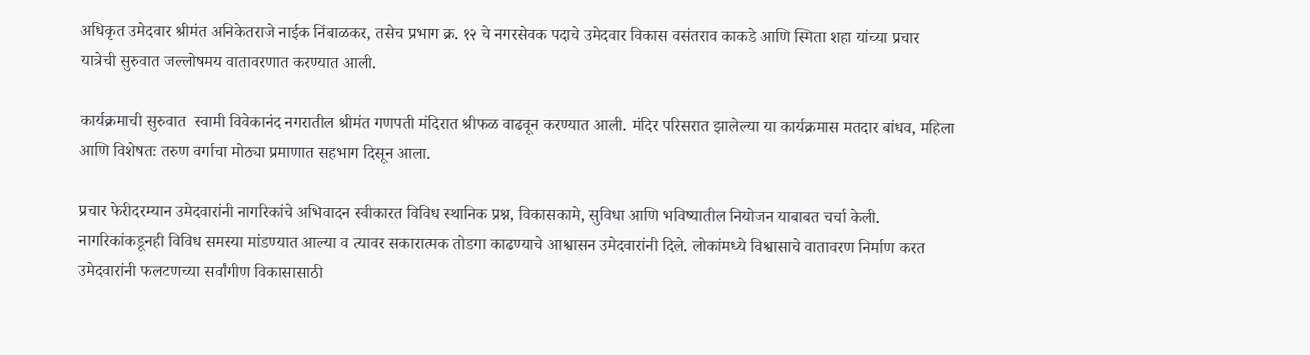अधिकृत उमेदवार श्रीमंत अनिकेतराजे नाईक निंबाळकर, तसेच प्रभाग क्र. १२ चे नगरसेवक पदाचे उमेदवार विकास वसंतराव काकडे आणि स्मिता शहा यांच्या प्रचार यात्रेची सुरुवात जल्लोषमय वातावरणात करण्यात आली.

कार्यक्रमाची सुरुवात  स्वामी विवेकानंद नगरातील श्रीमंत गणपती मंदिरात श्रीफळ वाढवून करण्यात आली. मंदिर परिसरात झालेल्या या कार्यक्रमास मतदार बांधव, महिला आणि विशेषतः तरुण वर्गाचा मोठ्या प्रमाणात सहभाग दिसून आला.

प्रचार फेरीदरम्यान उमेदवारांनी नागरिकांचे अभिवादन स्वीकारत विविध स्थानिक प्रश्न, विकासकामे, सुविधा आणि भविष्यातील नियोजन याबाबत चर्चा केली. नागरिकांकडूनही विविध समस्या मांडण्यात आल्या व त्यावर सकारात्मक तोडगा काढण्याचे आश्वासन उमेदवारांनी दिले. लोकांमध्ये विश्वासाचे वातावरण निर्माण करत उमेदवारांनी फलटणच्या सर्वांगीण विकासासाठी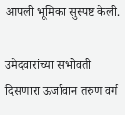आपली भूमिका सुस्पष्ट केली.

उमेदवारांच्या सभोवती दिसणारा ऊर्जावान तरुण वर्ग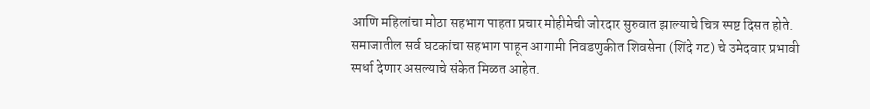आणि महिलांचा मोठा सहभाग पाहता प्रचार मोहीमेची जोरदार सुरुवात झाल्याचे चित्र स्पष्ट दिसत होते. समाजातील सर्व घटकांचा सहभाग पाहून आगामी निवडणुकीत शिवसेना (शिंदे गट) चे उमेदवार प्रभावी स्पर्धा देणार असल्याचे संकेत मिळत आहेत.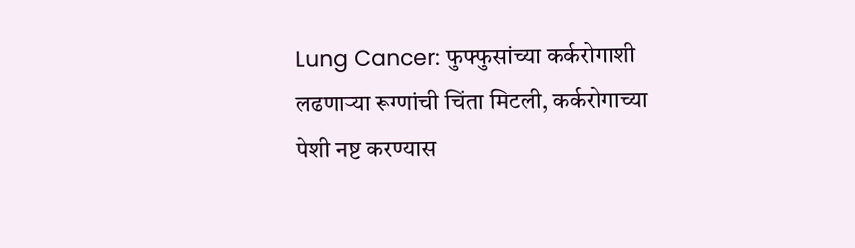Lung Cancer: फुफ्फुसांच्या कर्करोगाशी लढणाऱ्या रूग्णांची चिंता मिटली, कर्करोगाच्या पेशी नष्ट करण्यास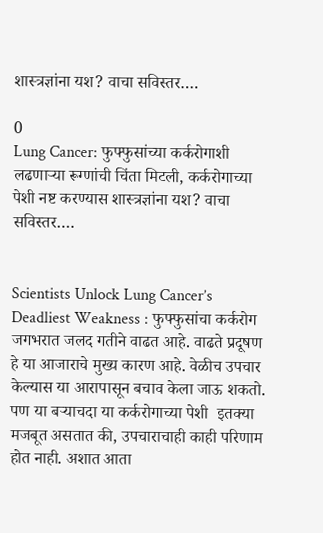शास्त्रज्ञांना यश? वाचा सविस्तर….

0
Lung Cancer: फुफ्फुसांच्या कर्करोगाशी लढणाऱ्या रूग्णांची चिंता मिटली, कर्करोगाच्या पेशी नष्ट करण्यास शास्त्रज्ञांना यश? वाचा सविस्तर….


Scientists Unlock Lung Cancer’s Deadliest Weakness : फुफ्फुसांचा कर्करोग जगभरात जलद गतीने वाढत आहे. वाढते प्रदूषण हे या आजाराचे मुख्य कारण आहे. वेळीच उपचार केल्यास या आरापासून बचाव केला जाऊ शकतो. पण या बऱ्याचदा या कर्करोगाच्या पेशी  इतक्या मजबूत असतात की, उपचाराचाही काही परिणाम होत नाही. अशात आता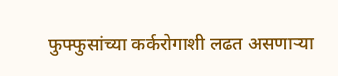फुफ्फुसांच्या कर्करोगाशी लढत असणाऱ्या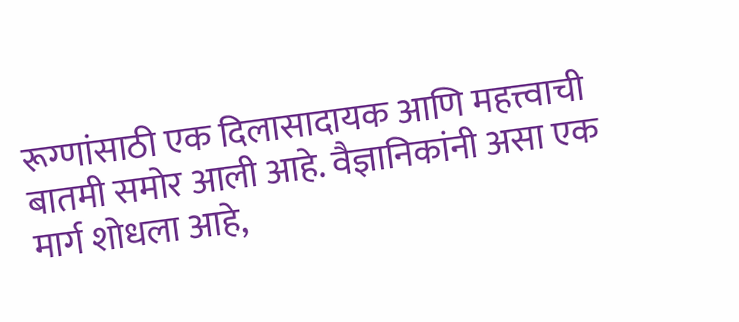रूग्णांसाठी एक दिलासादायक आणि महत्त्वाची बातमी समोर आली आहे. वैज्ञानिकांनी असा एक मार्ग शोधला आहे,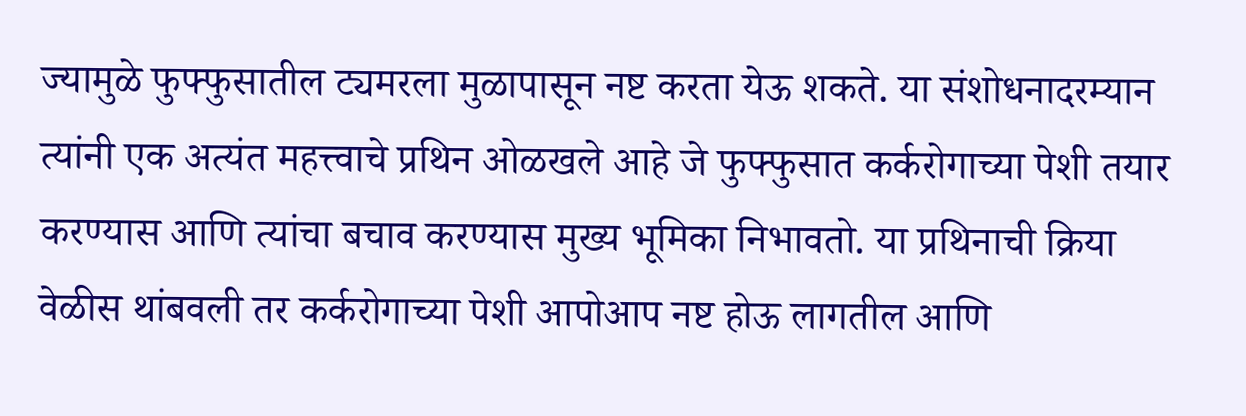ज्यामुळे फुफ्फुसातील ट्यमरला मुळापासून नष्ट करता येऊ शकते. या संशोधनादरम्यान त्यांनी एक अत्यंत महत्त्वाचे प्रथिन ओळखले आहे जे फुफ्फुसात कर्करोगाच्या पेशी तयार करण्यास आणि त्यांचा बचाव करण्यास मुख्य भूमिका निभावतो. या प्रथिनाची क्रिया वेळीस थांबवली तर कर्करोगाच्या पेशी आपोआप नष्ट होऊ लागतील आणि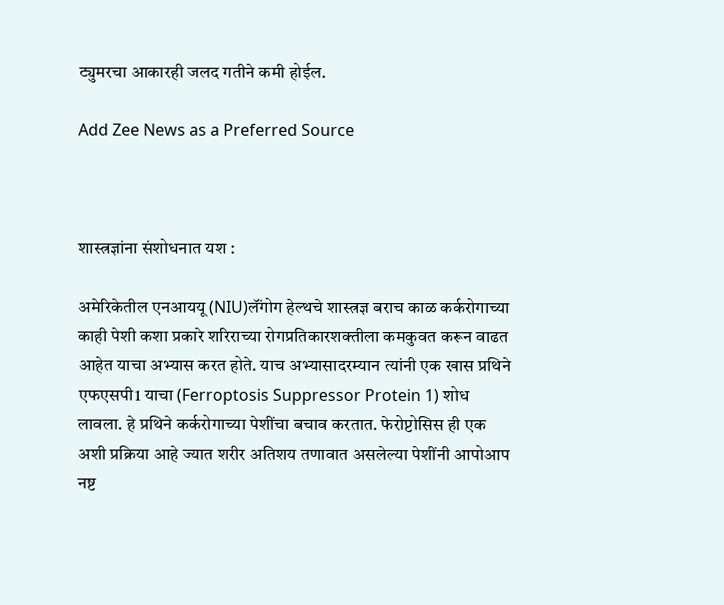ट्युमरचा आकारही जलद गतीने कमी होईल.

Add Zee News as a Preferred Source



शास्त्रज्ञांना संशोधनात यश :

अमेरिकेतील एनआययू (NIU)लॅंगोग हेल्थचे शास्त्रज्ञ बराच काळ कर्करोगाच्या काही पेशी कशा प्रकारे शरिराच्या रोगप्रतिकारशक्तीला कमकुवत करून वाढत आहेत याचा अभ्यास करत होते. याच अभ्यासादरम्यान त्यांनी एक खास प्रथिने एफएसपी1 याचा (Ferroptosis Suppressor Protein 1) शोध लावला. हे प्रथिने कर्करोगाच्या पेशींचा बचाव करतात. फेरोप्टोसिस ही एक अशी प्रक्रिया आहे ज्यात शरीर अतिशय तणावात असलेल्या पेशींनी आपोआप नष्ट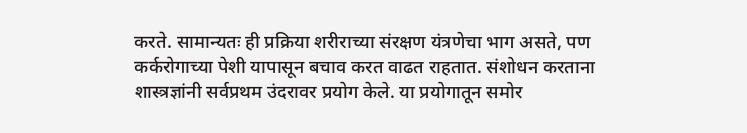करते. सामान्यतः ही प्रक्रिया शरीराच्या संरक्षण यंत्रणेचा भाग असते, पण कर्करोगाच्या पेशी यापासून बचाव करत वाढत राहतात. संशोधन करताना शास्त्रज्ञांनी सर्वप्रथम उंदरावर प्रयोग केले. या प्रयोगातून समोर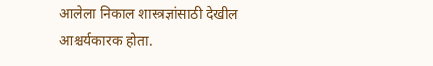आलेला निकाल शास्त्रज्ञांसाठी देखील आश्चर्यकारक होता.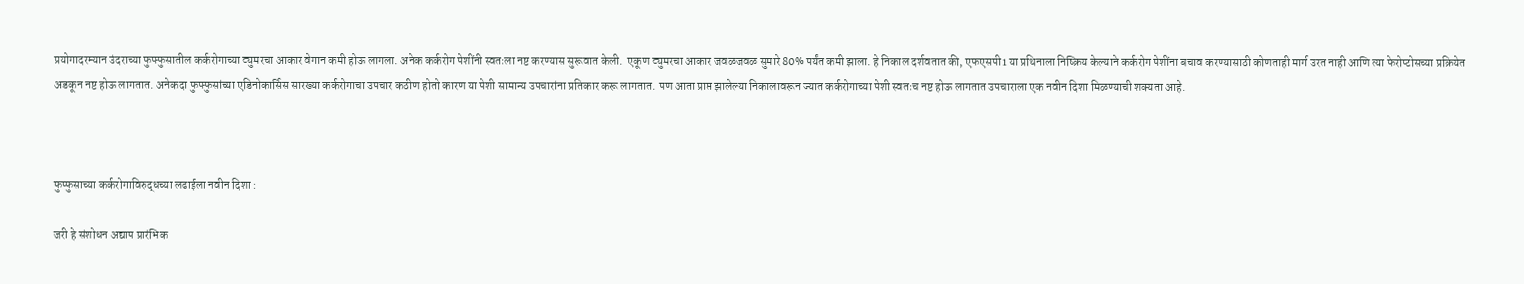प्रयोगादरम्यान उंदराच्या फुफ्फुसातील कर्करोगाच्या ट्युमरचा आकार वेगान कमी होऊ लागला. अनेक कर्करोग पेशींनी स्वतःला नष्ट करण्यास सुरूवात केली.  एकूण ट्युमरचा आकार जवळजवळ सुमारे 80% पर्यंत कमी झाला. हे निकाल दर्शवतात की, एफएसपी1 या प्रथिनाला निष्क्रिय केल्याने कर्करोग पेशींना बचाव करण्यासाठी कोणताही मार्ग उरत नाही आणि त्या फेरोप्टोसच्या प्रक्रियेत अडकून नष्ट होऊ लागतात. अनेकदा फुफ्फुसांच्या एडिनोकार्सिस सारख्या कर्करोगाचा उपचार कठीण होतो कारण या पेशी सामान्य उपचारांना प्रतिकार करू लागतात. पण आता प्राप्त झालेल्या निकालावरून ज्यात कर्करोगाच्या पेशी स्वतःच नष्ट होऊ लागतात उपचाराला एक नवीन दिशा मिळण्याची शक्यता आहे.



फुप्फुसाच्या कर्करोगाविरुद्धच्या लढाईला नवीन दिशा :

जरी हे संशोधन अद्याप प्रारंभिक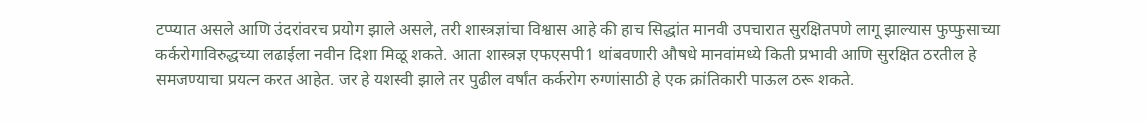टप्प्यात असले आणि उंदरांवरच प्रयोग झाले असले, तरी शास्त्रज्ञांचा विश्वास आहे की हाच सिद्धांत मानवी उपचारात सुरक्षितपणे लागू झाल्यास फुप्फुसाच्या कर्करोगाविरुद्धच्या लढाईला नवीन दिशा मिळू शकते. आता शास्त्रज्ञ एफएसपी1 थांबवणारी औषधे मानवांमध्ये किती प्रभावी आणि सुरक्षित ठरतील हे समजण्याचा प्रयत्न करत आहेत. जर हे यशस्वी झाले तर पुढील वर्षांत कर्करोग रुग्णांसाठी हे एक क्रांतिकारी पाऊल ठरू शकते.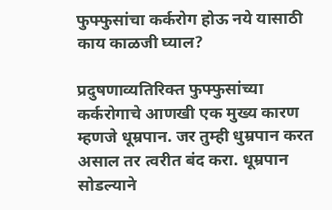फुफ्फुसांचा कर्करोग होऊ नये यासाठी काय काळजी घ्याल?

प्रदुषणाव्यतिरिक्त फुफ्फुसांच्या कर्करोगाचे आणखी एक मुख्य कारण म्हणजे धूम्रपान. जर तुम्ही धुम्रपान करत असाल तर त्वरीत बंद करा. धूम्रपान सोडल्याने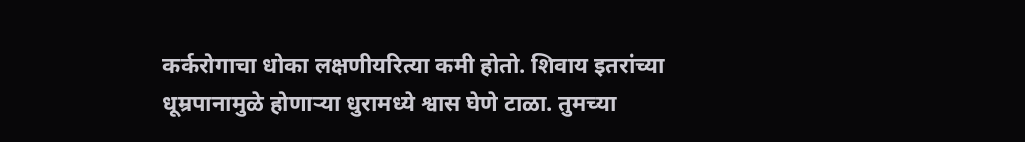कर्करोगाचा धोका लक्षणीयरित्या कमी होतो. शिवाय इतरांच्या धूम्रपानामुळे होणाऱ्या धुरामध्ये श्वास घेणे टाळा. तुमच्या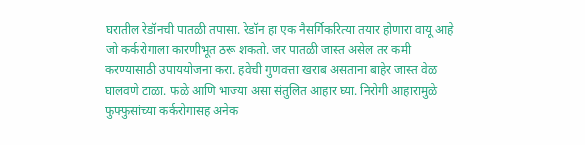घरातील रेडॉनची पातळी तपासा. रेडॉन हा एक नैसर्गिकरित्या तयार होणारा वायू आहे जो कर्करोगाला कारणीभूत ठरू शकतो. जर पातळी जास्त असेल तर कमी करण्यासाठी उपाययोजना करा. हवेची गुणवत्ता खराब असताना बाहेर जास्त वेळ घालवणे टाळा. फळे आणि भाज्या असा संतुलित आहार घ्या. निरोगी आहारामुळे फुफ्फुसांच्या कर्करोगासह अनेक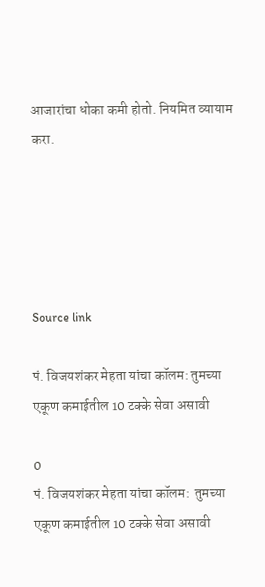आजारांचा धोका कमी होतो. नियमित व्यायाम करा.





Source link

पं. विजयशंकर मेहता यांचा कॉलम: तुमच्या एकूण कमाईतील 10 टक्के सेवा असावी

0
पं. विजयशंकर मेहता यांचा कॉलम:  तुमच्या एकूण कमाईतील 10 टक्के सेवा असावी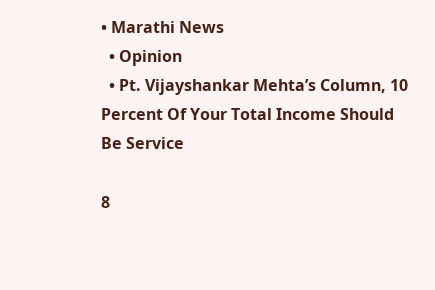• Marathi News
  • Opinion
  • Pt. Vijayshankar Mehta’s Column, 10 Percent Of Your Total Income Should Be Service

8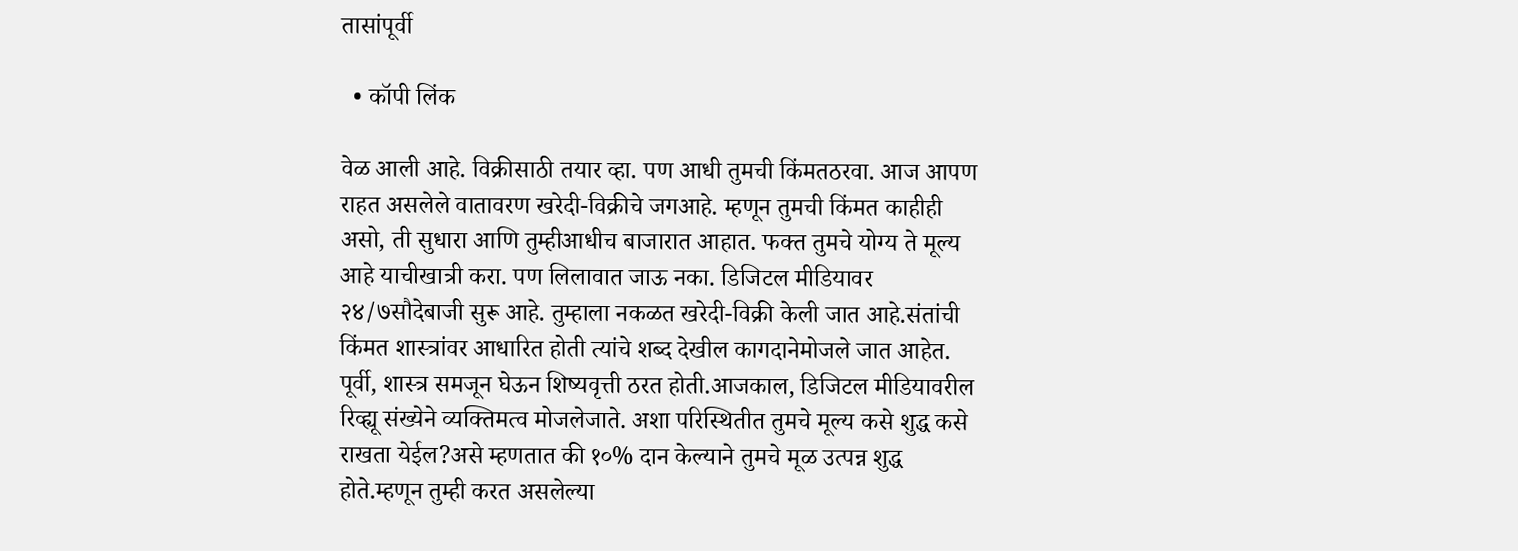तासांपूर्वी

  • कॉपी लिंक

वेळ आली आहे. विक्रीसाठी तयार व्हा. पण आधी तुमची किंमतठरवा. आज आपण राहत असलेले वातावरण खरेदी-विक्रीचे जगआहे. म्हणून तुमची किंमत काहीही असो, ती सुधारा आणि तुम्हीआधीच बाजारात आहात. फक्त तुमचे योग्य ते मूल्य आहे याचीखात्री करा. पण लिलावात जाऊ नका. डिजिटल मीडियावर २४/७सौदेबाजी सुरू आहे. तुम्हाला नकळत खरेदी-विक्री केली जात आहे.संतांची किंमत शास्त्रांवर आधारित होती त्यांचे शब्द देखील कागदानेमोजले जात आहेत. पूर्वी, शास्त्र समजून घेऊन शिष्यवृत्ती ठरत होती.आजकाल, डिजिटल मीडियावरील रिव्ह्यू संख्येने व्यक्तिमत्व मोजलेजाते. अशा परिस्थितीत तुमचे मूल्य कसे शुद्ध कसे राखता येईल?असे म्हणतात की १०% दान केल्याने तुमचे मूळ उत्पन्न शुद्ध होते.म्हणून तुम्ही करत असलेल्या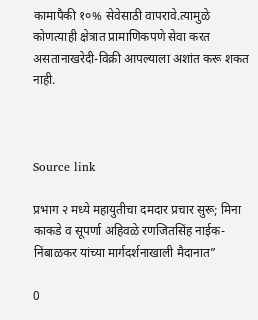कामापैकी १०% सेवेसाठी वापरावे.त्यामुळे कोणत्याही क्षेत्रात प्रामाणिकपणे सेवा करत असतानाखरेदी-विक्री आपल्याला अशांत करू शकत नाही.



Source link

प्रभाग २ मध्ये महायुतीचा दमदार प्रचार सुरू; मिना काकडे व सूपर्णा अहिवळे रणजितसिंह नाईक-निंबाळकर यांच्या मार्गदर्शनाखाली मैदानात”

0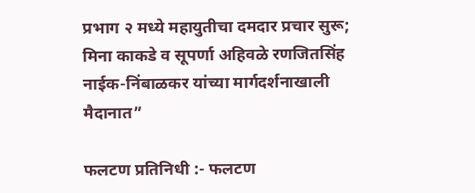प्रभाग २ मध्ये महायुतीचा दमदार प्रचार सुरू; मिना काकडे व सूपर्णा अहिवळे रणजितसिंह नाईक-निंबाळकर यांच्या मार्गदर्शनाखाली मैदानात”

फलटण प्रतिनिधी :- फलटण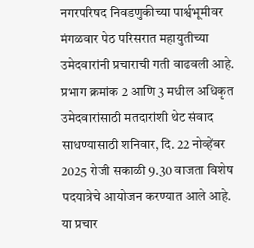नगरपरिषद निवडणुकीच्या पार्श्वभूमीवर मंगळवार पेठ परिसरात महायुतीच्या उमेदवारांनी प्रचाराची गती वाढवली आहे. प्रभाग क्रमांक 2 आणि 3 मधील अधिकृत उमेदवारांसाठी मतदारांशी थेट संवाद साधण्यासाठी शनिवार, दि. 22 नोव्हेंबर 2025 रोजी सकाळी 9.30 वाजता विशेष पदयात्रेचे आयोजन करण्यात आले आहे. या प्रचार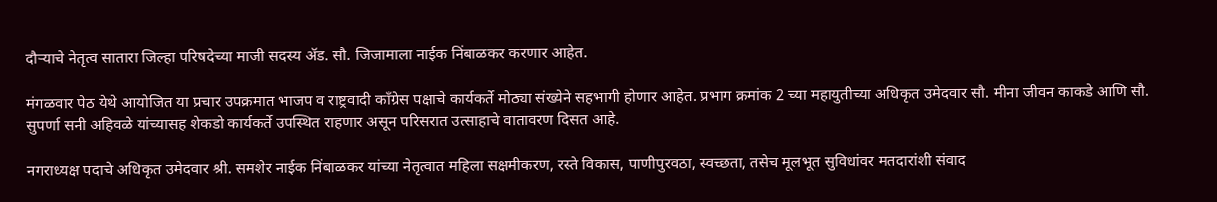दौऱ्याचे नेतृत्व सातारा जिल्हा परिषदेच्या माजी सदस्य ॲड. सौ. जिजामाला नाईक निंबाळकर करणार आहेत.

मंगळवार पेठ येथे आयोजित या प्रचार उपक्रमात भाजप व राष्ट्रवादी काँग्रेस पक्षाचे कार्यकर्ते मोठ्या संख्येने सहभागी होणार आहेत. प्रभाग क्रमांक 2 च्या महायुतीच्या अधिकृत उमेदवार सौ. मीना जीवन काकडे आणि सौ. सुपर्णा सनी अहिवळे यांच्यासह शेकडो कार्यकर्ते उपस्थित राहणार असून परिसरात उत्साहाचे वातावरण दिसत आहे.

नगराध्यक्ष पदाचे अधिकृत उमेदवार श्री. समशेर नाईक निंबाळकर यांच्या नेतृत्वात महिला सक्षमीकरण, रस्ते विकास, पाणीपुरवठा, स्वच्छता, तसेच मूलभूत सुविधांवर मतदारांशी संवाद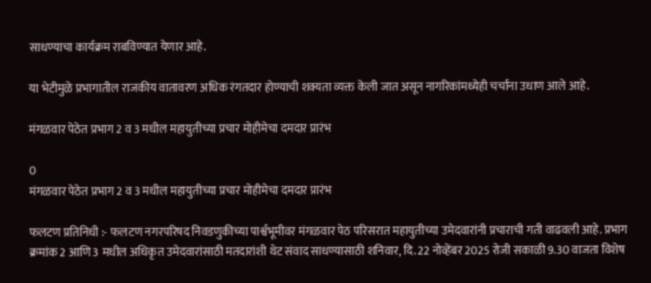साधण्याचा कार्यक्रम राबविण्यात येणार आहे.

या भेटीमुळे प्रभागातील राजकीय वातावरण अधिक रंगतदार होण्याची शक्यता व्यक्त केली जात असून नागरिकांमध्येही चर्चांना उधाण आले आहे.

मंगळवार पेठेत प्रभाग 2 व 3 मधील महायुतीच्या प्रचार मोहीमेचा दमदार प्रारंभ

0
मंगळवार पेठेत प्रभाग 2 व 3 मधील महायुतीच्या प्रचार मोहीमेचा दमदार प्रारंभ

फलटण प्रतिनिधी :- फलटण नगरपरिषद निवडणुकीच्या पार्श्वभूमीवर मंगळवार पेठ परिसरात महायुतीच्या उमेदवारांनी प्रचाराची गती वाढवली आहे. प्रभाग क्रमांक 2 आणि 3 मधील अधिकृत उमेदवारांसाठी मतदारांशी थेट संवाद साधण्यासाठी शनिवार, दि. 22 नोव्हेंबर 2025 रोजी सकाळी 9.30 वाजता विशेष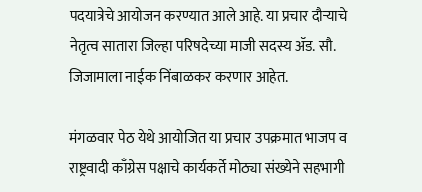पदयात्रेचे आयोजन करण्यात आले आहे. या प्रचार दौऱ्याचे नेतृत्व सातारा जिल्हा परिषदेच्या माजी सदस्य ॲड. सौ. जिजामाला नाईक निंबाळकर करणार आहेत.

मंगळवार पेठ येथे आयोजित या प्रचार उपक्रमात भाजप व राष्ट्रवादी काँग्रेस पक्षाचे कार्यकर्ते मोठ्या संख्येने सहभागी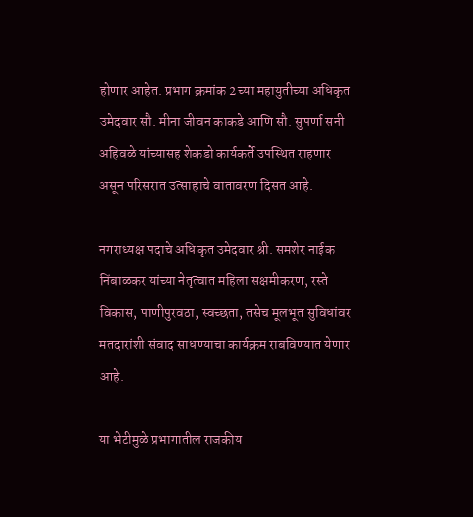होणार आहेत. प्रभाग क्रमांक 2 च्या महायुतीच्या अधिकृत उमेदवार सौ. मीना जीवन काकडे आणि सौ. सुपर्णा सनी अहिवळे यांच्यासह शेकडो कार्यकर्ते उपस्थित राहणार असून परिसरात उत्साहाचे वातावरण दिसत आहे.

नगराध्यक्ष पदाचे अधिकृत उमेदवार श्री. समशेर नाईक निंबाळकर यांच्या नेतृत्वात महिला सक्षमीकरण, रस्ते विकास, पाणीपुरवठा, स्वच्छता, तसेच मूलभूत सुविधांवर मतदारांशी संवाद साधण्याचा कार्यक्रम राबविण्यात येणार आहे.

या भेटीमुळे प्रभागातील राजकीय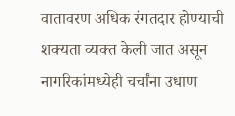वातावरण अधिक रंगतदार होण्याची शक्यता व्यक्त केली जात असून नागरिकांमध्येही चर्चांना उधाण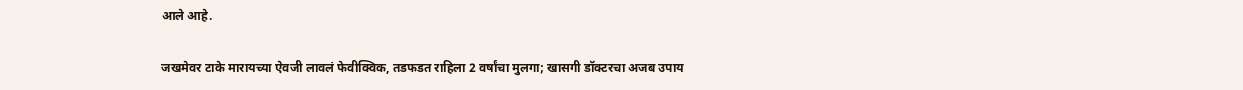आले आहे.

जखमेवर टाके मारायच्या ऐवजी लावलं फेवीक्विक, तडफडत राहिला 2 वर्षांचा मुलगा; खासगी डॉक्टरचा अजब उपाय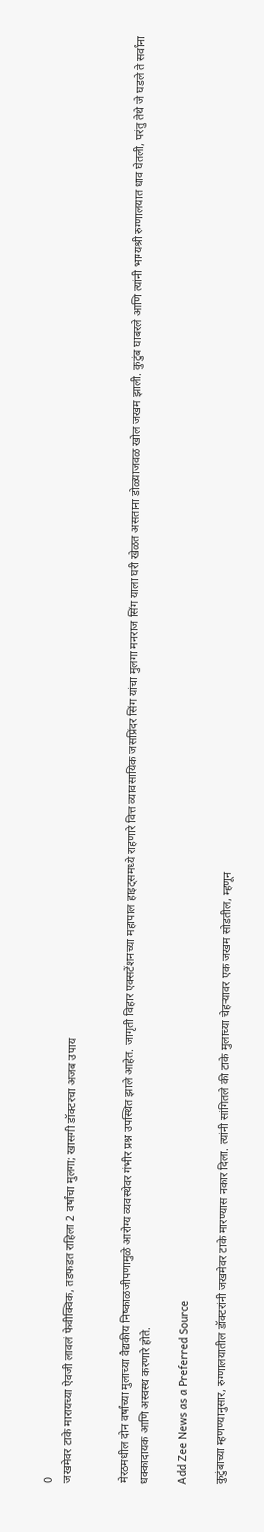0
जखमेवर टाके मारायच्या ऐवजी लावलं फेवीक्विक, तडफडत राहिला 2 वर्षांचा मुलगा; खासगी डॉक्टरचा अजब उपाय


मेरठमधील दोन वर्षांच्या मुलाच्या वैद्यकीय निष्काळजीपणामुळे आरोग्य व्यवस्थेवर गंभीर प्रश्न उपस्थित झाले आहेत. जागृती विहार एक्सटेंशनच्या महापाल हाइट्समध्ये राहणारे वित्त व्यावसायिक जसप्रिंदर सिंग यांचा मुलगा मनराज सिंग याला घरी खेळत असताना डोळ्याजवळ खोल जखम झाली. कुटुंब घाबरले आणि त्यांनी भाग्यश्री रुग्णालयात धाव घेतली, परंतु तेथे जे घडले ते सर्वांना धक्कादायक आणि अस्वस्थ करणारे होते.

Add Zee News as a Preferred Source

कुटुंबाच्या म्हणण्यानुसार, रुग्णालयातील डॉक्टरांनी जखमेवर टाके मारण्यास नकार दिला. त्यांनी सांगितले की टाके मुलाच्या चेहऱ्यावर एक जखम सोडतील, म्हणून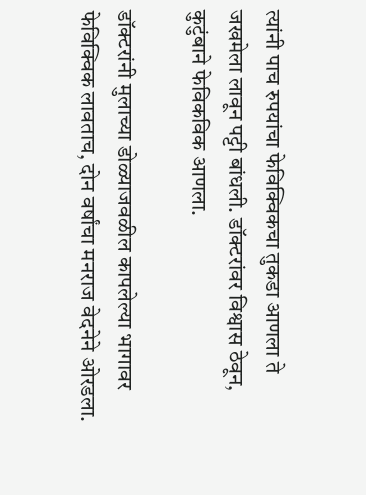त्यांनी पाच रुपयांचा फेविक्विकचा तुकडा आणला ते जखमेला लावून पट्टी बांधली. डॉक्टरांवर विश्वास ठेवून, कुटुंबाने फेविकविक आणला.

डॉक्टरांनी मुलाच्या डोळ्याजवळील कापलेल्या भागावर फेविक्विक लावताच, दोन वर्षांचा मनराज वेदनेने ओरडला.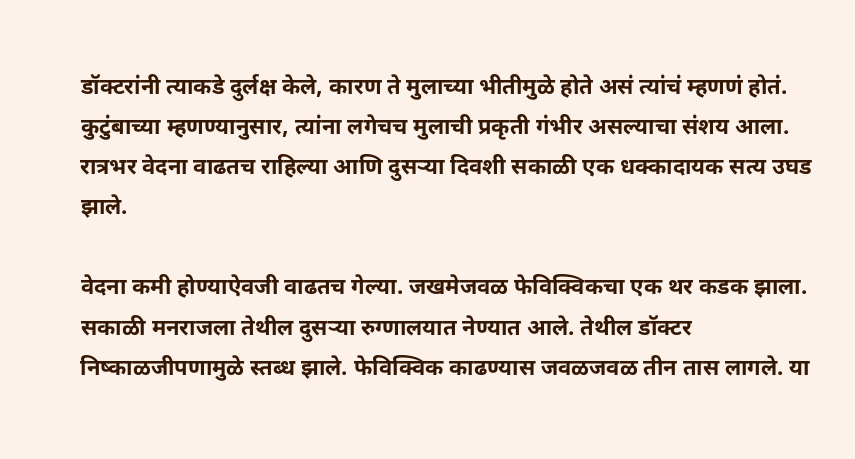डॉक्टरांनी त्याकडे दुर्लक्ष केले, कारण ते मुलाच्या भीतीमुळे होते असं त्यांचं म्हणणं होतं. कुटुंबाच्या म्हणण्यानुसार, त्यांना लगेचच मुलाची प्रकृती गंभीर असल्याचा संशय आला. रात्रभर वेदना वाढतच राहिल्या आणि दुसऱ्या दिवशी सकाळी एक धक्कादायक सत्य उघड झाले.

वेदना कमी होण्याऐवजी वाढतच गेल्या. जखमेजवळ फेविक्विकचा एक थर कडक झाला. सकाळी मनराजला तेथील दुसऱ्या रुग्णालयात नेण्यात आले. तेथील डॉक्टर निष्काळजीपणामुळे स्तब्ध झाले. फेविक्विक काढण्यास जवळजवळ तीन तास लागले. या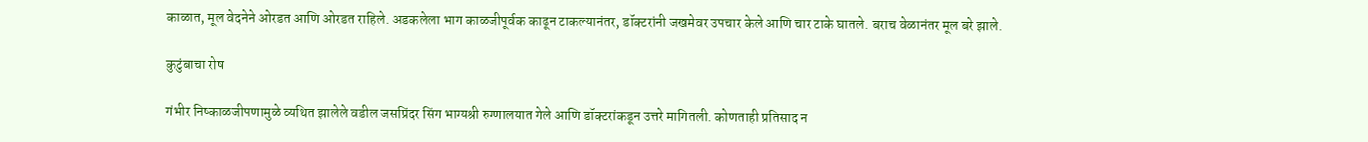काळात, मूल वेदनेने ओरडत आणि ओरडत राहिले. अडकलेला भाग काळजीपूर्वक काढून टाकल्यानंतर, डॉक्टरांनी जखमेवर उपचार केले आणि चार टाके घातले. बराच वेळानंतर मूल बरे झाले.

कुटुंबाचा रोष

गंभीर निष्काळजीपणामुळे व्यथित झालेले वडील जसप्रिंदर सिंग भाग्यश्री रुग्णालयात गेले आणि डॉक्टरांकडून उत्तरे मागितली. कोणताही प्रतिसाद न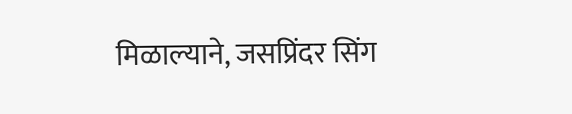मिळाल्याने, जसप्रिंदर सिंग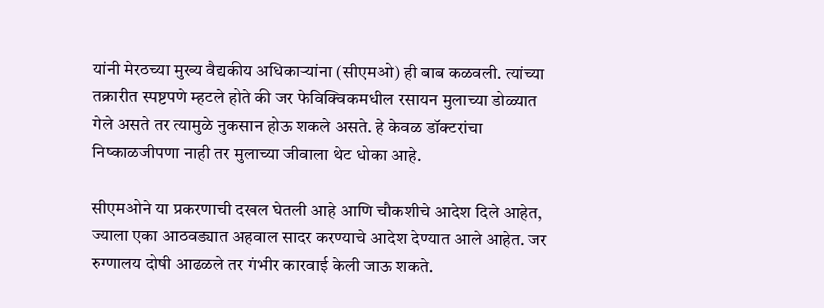यांनी मेरठच्या मुख्य वैद्यकीय अधिकाऱ्यांना (सीएमओ) ही बाब कळवली. त्यांच्या तक्रारीत स्पष्टपणे म्हटले होते की जर फेविक्विकमधील रसायन मुलाच्या डोळ्यात गेले असते तर त्यामुळे नुकसान होऊ शकले असते. हे केवळ डॉक्टरांचा निष्काळजीपणा नाही तर मुलाच्या जीवाला थेट धोका आहे.

सीएमओने या प्रकरणाची दखल घेतली आहे आणि चौकशीचे आदेश दिले आहेत, ज्याला एका आठवड्यात अहवाल सादर करण्याचे आदेश देण्यात आले आहेत. जर रुग्णालय दोषी आढळले तर गंभीर कारवाई केली जाऊ शकते.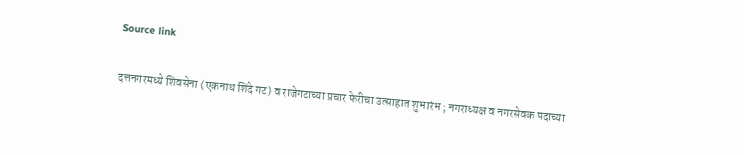Source link

दत्तनगरमध्ये शिवसेना (एकनाथ शिंदे गट) व राजेगटाच्या प्रचार फेरीचा उत्साहात शुभारंभ ; नगराध्यक्ष व नगरसेवक पदाच्या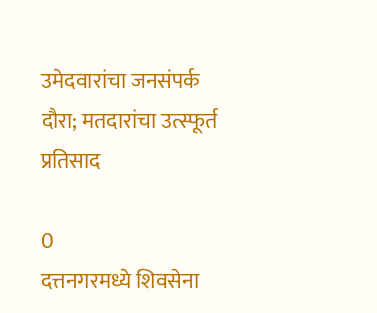उमेदवारांचा जनसंपर्क दौरा; मतदारांचा उत्स्फूर्त प्रतिसाद

0
दत्तनगरमध्ये शिवसेना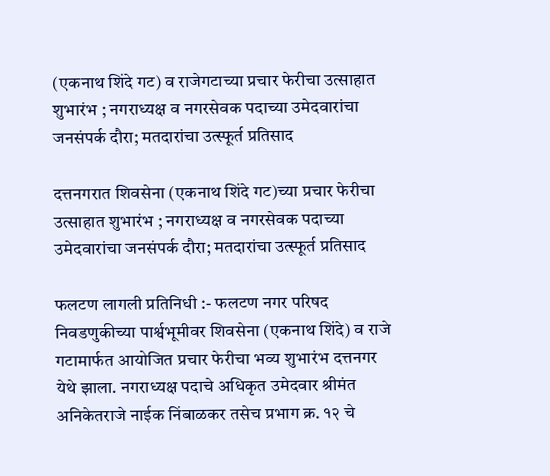(एकनाथ शिंदे गट) व राजेगटाच्या प्रचार फेरीचा उत्साहात शुभारंभ ; नगराध्यक्ष व नगरसेवक पदाच्या उमेदवारांचा जनसंपर्क दौरा; मतदारांचा उत्स्फूर्त प्रतिसाद

दत्तनगरात शिवसेना (एकनाथ शिंदे गट)च्या प्रचार फेरीचा उत्साहात शुभारंभ ; नगराध्यक्ष व नगरसेवक पदाच्या उमेदवारांचा जनसंपर्क दौरा; मतदारांचा उत्स्फूर्त प्रतिसाद

फलटण लागली प्रतिनिधी :- फलटण नगर परिषद निवडणुकीच्या पार्श्वभूमीवर शिवसेना (एकनाथ शिंदे) व राजे गटामार्फत आयोजित प्रचार फेरीचा भव्य शुभारंभ दत्तनगर येथे झाला. नगराध्यक्ष पदाचे अधिकृत उमेदवार श्रीमंत अनिकेतराजे नाईक निंबाळकर तसेच प्रभाग क्र. १२ चे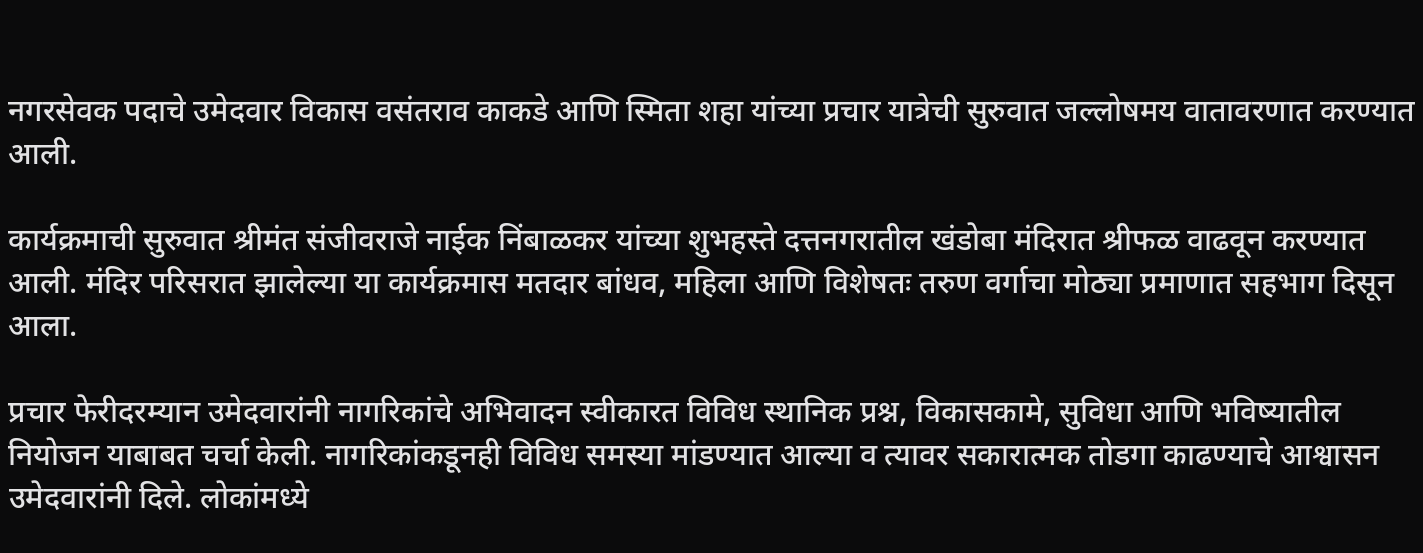नगरसेवक पदाचे उमेदवार विकास वसंतराव काकडे आणि स्मिता शहा यांच्या प्रचार यात्रेची सुरुवात जल्लोषमय वातावरणात करण्यात आली.

कार्यक्रमाची सुरुवात श्रीमंत संजीवराजे नाईक निंबाळकर यांच्या शुभहस्ते दत्तनगरातील खंडोबा मंदिरात श्रीफळ वाढवून करण्यात आली. मंदिर परिसरात झालेल्या या कार्यक्रमास मतदार बांधव, महिला आणि विशेषतः तरुण वर्गाचा मोठ्या प्रमाणात सहभाग दिसून आला.

प्रचार फेरीदरम्यान उमेदवारांनी नागरिकांचे अभिवादन स्वीकारत विविध स्थानिक प्रश्न, विकासकामे, सुविधा आणि भविष्यातील नियोजन याबाबत चर्चा केली. नागरिकांकडूनही विविध समस्या मांडण्यात आल्या व त्यावर सकारात्मक तोडगा काढण्याचे आश्वासन उमेदवारांनी दिले. लोकांमध्ये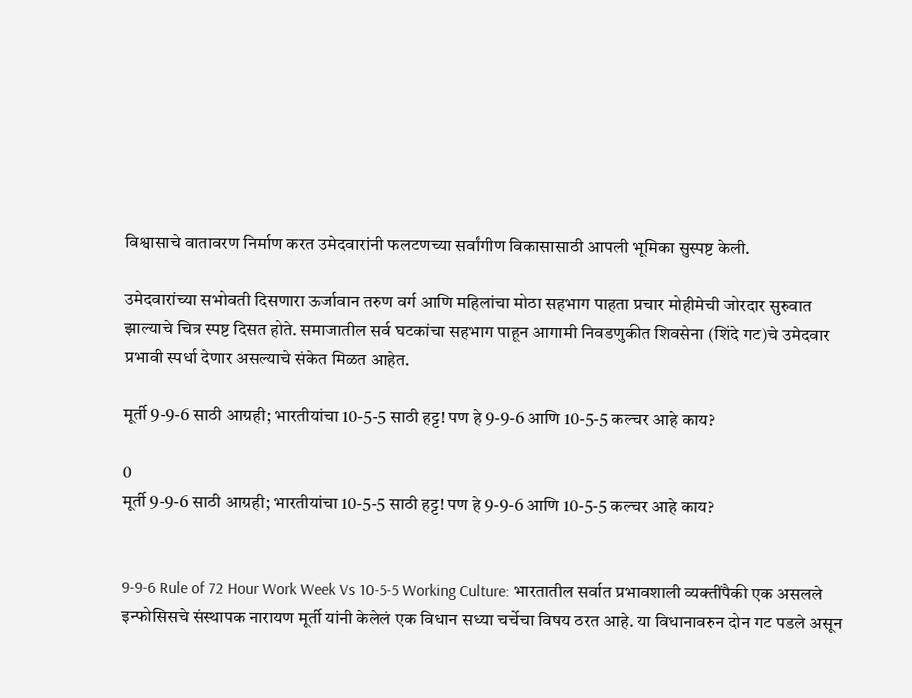विश्वासाचे वातावरण निर्माण करत उमेदवारांनी फलटणच्या सर्वांगीण विकासासाठी आपली भूमिका सुस्पष्ट केली.

उमेदवारांच्या सभोवती दिसणारा ऊर्जावान तरुण वर्ग आणि महिलांचा मोठा सहभाग पाहता प्रचार मोहीमेची जोरदार सुरुवात झाल्याचे चित्र स्पष्ट दिसत होते. समाजातील सर्व घटकांचा सहभाग पाहून आगामी निवडणुकीत शिवसेना (शिंदे गट)चे उमेदवार प्रभावी स्पर्धा देणार असल्याचे संकेत मिळत आहेत.

मूर्ती 9-9-6 साठी आग्रही; भारतीयांचा 10-5-5 साठी हट्ट! पण हे 9-9-6 आणि 10-5-5 कल्चर आहे काय?

0
मूर्ती 9-9-6 साठी आग्रही; भारतीयांचा 10-5-5 साठी हट्ट! पण हे 9-9-6 आणि 10-5-5 कल्चर आहे काय?


9-9-6 Rule of 72 Hour Work Week Vs 10-5-5 Working Culture: भारतातील सर्वात प्रभावशाली व्यक्तींपैकी एक असलले इन्फोसिसचे संस्थापक नारायण मूर्ती यांनी केलेलं एक विधान सध्या चर्चेचा विषय ठरत आहे. या विधानावरुन दोन गट पडले असून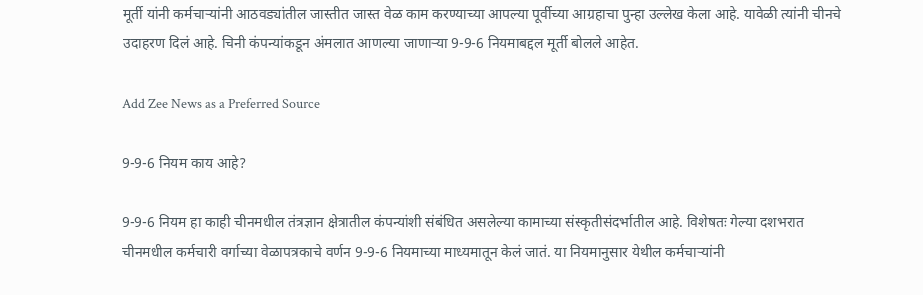मूर्ती यांनी कर्मचाऱ्यांनी आठवड्यांतील जास्तीत जास्त वेळ काम करण्याच्या आपल्या पूर्वीच्या आग्रहाचा पुन्हा उल्लेख केला आहे. यावेळी त्यांनी चीनचे उदाहरण दिलं आहे. चिनी कंपन्यांकडून अंमलात आणल्या जाणाऱ्या 9-9-6 नियमाबद्दल मूर्ती बोलले आहेत.

Add Zee News as a Preferred Source

9-9-6 नियम काय आहे?

9-9-6 नियम हा काही चीनमधील तंत्रज्ञान क्षेत्रातील कंपन्यांशी संबंधित असलेल्या कामाच्या संस्कृतीसंदर्भातील आहे. विशेषतः गेल्या दशभरात चीनमधील कर्मचारी वर्गाच्या वेळापत्रकाचे वर्णन 9-9-6 नियमाच्या माध्यमातून केलं जातं. या नियमानुसार येथील कर्मचाऱ्यांनी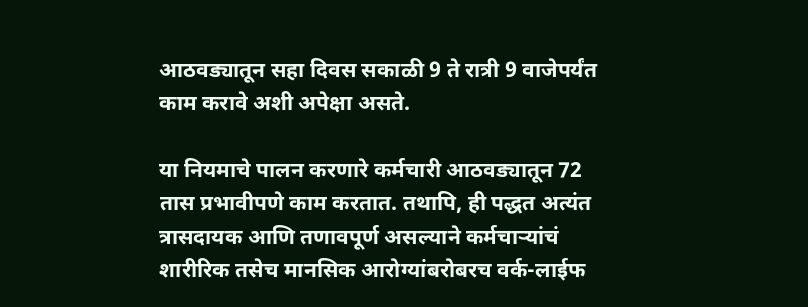आठवड्यातून सहा दिवस सकाळी 9 ते रात्री 9 वाजेपर्यंत काम करावे अशी अपेक्षा असते.

या नियमाचे पालन करणारे कर्मचारी आठवड्यातून 72 तास प्रभावीपणे काम करतात. तथापि, ही पद्धत अत्यंत त्रासदायक आणि तणावपूर्ण असल्याने कर्मचाऱ्यांचं शारीरिक तसेच मानसिक आरोग्यांबरोबरच वर्क-लाईफ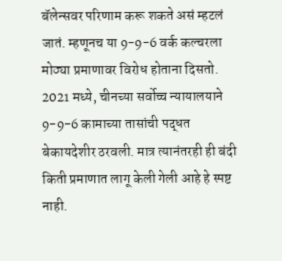बॅलेन्सवर परिणाम करू शकते असं म्हटलं जातं. म्हणूनच या 9-9-6 वर्क कल्चरला मोठ्या प्रमाणावर विरोध होताना दिसतो.  2021 मध्ये, चीनच्या सर्वोच्च न्यायालयाने 9-9-6 कामाच्या तासांची पद्धत बेकायदेशीर ठरवली. मात्र त्यानंतरही ही बंदी किती प्रमाणात लागू केली गेली आहे हे स्पष्ट नाही.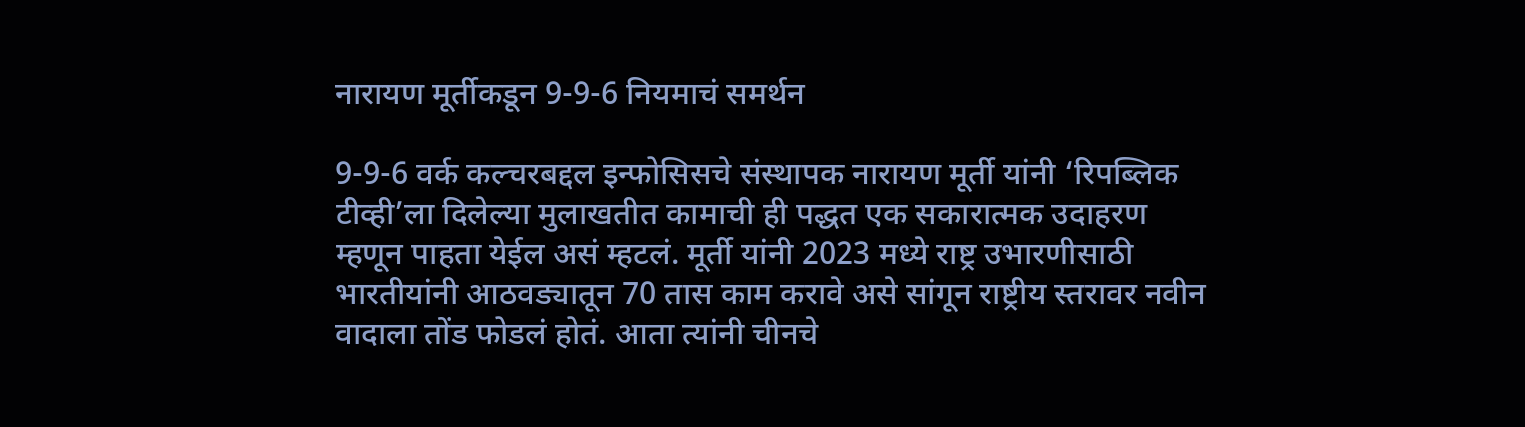नारायण मूर्तीकडून 9-9-6 नियमाचं समर्थन

9-9-6 वर्क कल्चरबद्दल इन्फोसिसचे संस्थापक नारायण मूर्ती यांनी ‘रिपब्लिक टीव्ही’ला दिलेल्या मुलाखतीत कामाची ही पद्धत एक सकारात्मक उदाहरण म्हणून पाहता येईल असं म्हटलं. मूर्ती यांनी 2023 मध्ये राष्ट्र उभारणीसाठी भारतीयांनी आठवड्यातून 70 तास काम करावे असे सांगून राष्ट्रीय स्तरावर नवीन वादाला तोंड फोडलं होतं. आता त्यांनी चीनचे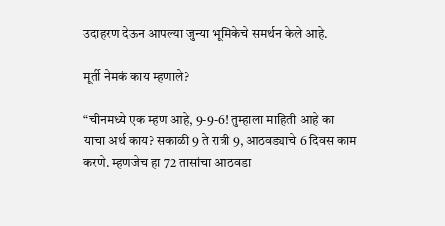उदाहरण देऊन आपल्या जुन्या भूमिकेचे समर्थन केले आहे.

मूर्ती नेमकं काय म्हणाले?

“चीनमध्ये एक म्हण आहे, 9-9-6! तुम्हाला माहिती आहे का याचा अर्थ काय? सकाळी 9 ते रात्री 9, आठवड्याचे 6 दिवस काम करणे. म्हणजेच हा 72 तासांचा आठवडा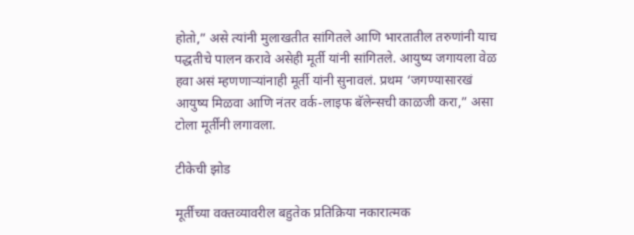होतो,” असे त्यांनी मुलाखतीत सांगितले आणि भारतातील तरुणांनी याच पद्धतीचे पालन करावे असेही मूर्ती यांनी सांगितले. आयुष्य जगायला वेळ हवा असं म्हणणाऱ्यांनाही मूर्ती यांनी सुनावलं. प्रथम ‘जगण्यासारखं आयुष्य मिळवा आणि नंतर वर्क-लाइफ बॅलेन्सची काळजी करा,” असा टोला मूर्तींनी लगावला.

टीकेची झोड

मूर्तींच्या वक्तव्यावरील बहुतेक प्रतिक्रिया नकारात्मक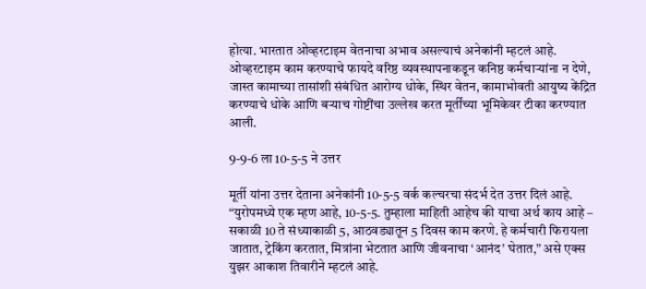होत्या. भारतात ओव्हरटाइम वेतनाचा अभाव असल्याचं अनेकांनी म्हटलं आहे. ओव्हरटाइम काम करण्याचे फायदे वरिष्ठ व्यवस्थापनाकडून कनिष्ठ कर्मचाऱ्यांना न देणे, जास्त कामाच्या तासांशी संबंधित आरोग्य धोके, स्थिर वेतन, कामाभोवती आयुष्य केंद्रित करण्याचे धोके आणि बऱ्याच गोष्टींचा उल्लेख करत मूर्तींच्या भूमिकेवर टीका करण्यात आली.

9-9-6 ला 10-5-5 ने उत्तर

मूर्ती यांना उत्तर देताना अनेकांनी 10-5-5 वर्क कल्चरचा संदर्भ देत उत्तर दिलं आहे. “युरोपमध्ये एक म्हण आहे, 10-5-5. तुम्हाला माहिती आहेच की याचा अर्थ काय आहे – सकाळी 10 ते संध्याकाळी 5, आठवड्यातून 5 दिवस काम करणे. हे कर्मचारी फिरायला जातात, ट्रेकिंग करतात, मित्रांना भेटतात आणि जीवनाचा ‘आनंद’ घेतात,” असे एक्स युझर आकाश तिवारीने म्हटलं आहे.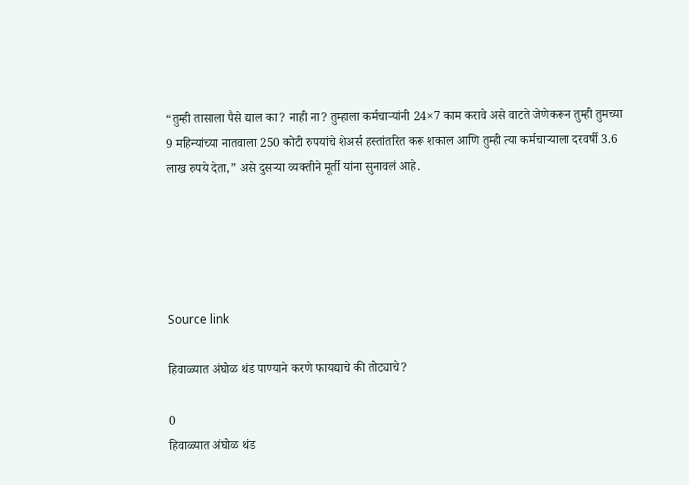“तुम्ही तासाला पैसे द्याल का? नाही ना? तुम्हाला कर्मचाऱ्यांनी 24×7 काम करावे असे वाटते जेणेकरून तुम्ही तुमच्या 9 महिन्यांच्या नातवाला 250 कोटी रुपयांचे शेअर्स हस्तांतरित करू शकाल आणि तुम्ही त्या कर्मचाऱ्याला दरवर्षी 3.6 लाख रुपये देता,” असे दुसऱ्या व्यक्तीने मूर्ती यांना सुनावलं आहे.





Source link

हिवाळ्यात अंघोळ थंड पाण्याने करणे फायद्याचे की तोट्याचे?

0
हिवाळ्यात अंघोळ थंड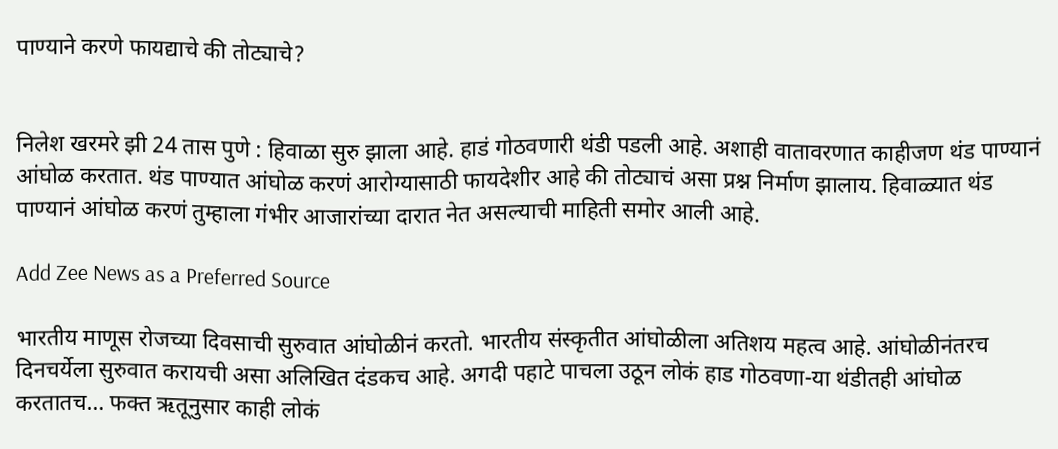पाण्याने करणे फायद्याचे की तोट्याचे?


निलेश खरमरे झी 24 तास पुणे : हिवाळा सुरु झाला आहे. हाडं गोठवणारी थंडी पडली आहे. अशाही वातावरणात काहीजण थंड पाण्यानं आंघोळ करतात. थंड पाण्यात आंघोळ करणं आरोग्यासाठी फायदेशीर आहे की तोट्याचं असा प्रश्न निर्माण झालाय. हिवाळ्यात थंड पाण्यानं आंघोळ करणं तुम्हाला गंभीर आजारांच्या दारात नेत असल्याची माहिती समोर आली आहे.

Add Zee News as a Preferred Source

भारतीय माणूस रोजच्या दिवसाची सुरुवात आंघोळीनं करतो. भारतीय संस्कृतीत आंघोळीला अतिशय महत्व आहे. आंघोळीनंतरच दिनचर्येला सुरुवात करायची असा अलिखित दंडकच आहे. अगदी पहाटे पाचला उठून लोकं हाड गोठवणा-या थंडीतही आंघोळ करतातच… फक्त ऋतूनुसार काही लोकं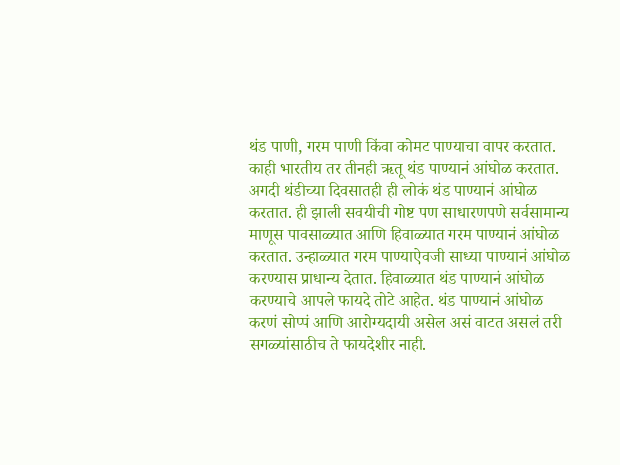थंड पाणी, गरम पाणी किंवा कोमट पाण्याचा वापर करतात.  काही भारतीय तर तीनही ऋतू थंड पाण्यानं आंघोळ करतात. अगदी थंडीच्या दिवसातही ही लोकं थंड पाण्यानं आंघोळ करतात. ही झाली सवयीची गोष्ट पण साधारणपणे सर्वसामान्य माणूस पावसाळ्यात आणि हिवाळ्यात गरम पाण्यानं आंघोळ करतात. उन्हाळ्यात गरम पाण्याऐवजी साध्या पाण्यानं आंघोळ करण्यास प्राधान्य देतात. हिवाळ्यात थंड पाण्यानं आंघोळ करण्याचे आपले फायदे तोटे आहेत. थंड पाण्यानं आंघोळ करणं सोप्पं आणि आरोग्यदायी असेल असं वाटत असलं तरी सगळ्यांसाठीच ते फायदेशीर नाही.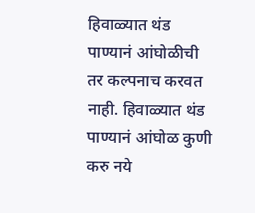हिवाळ्यात थंड पाण्यानं आंघोळीची तर कल्पनाच करवत नाही. हिवाळ्यात थंड पाण्यानं आंघोळ कुणी करु नये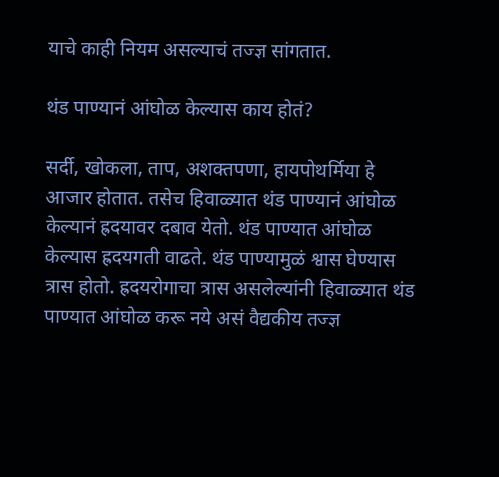याचे काही नियम असल्याचं तज्ज्ञ सांगतात.

थंड पाण्यानं आंघोळ केल्यास काय होतं?

सर्दी, खोकला, ताप, अशक्तपणा, हायपोथर्मिया हे आजार होतात. तसेच हिवाळ्यात थंड पाण्यानं आंघोळ केल्यानं ह्रदयावर दबाव येतो. थंड पाण्यात आंघोळ केल्यास ह्रदयगती वाढते. थंड पाण्यामुळं श्वास घेण्यास त्रास होतो. ह्रदयरोगाचा त्रास असलेल्यांनी हिवाळ्यात थंड पाण्यात आंघोळ करू नये असं वैद्यकीय तज्ज्ञ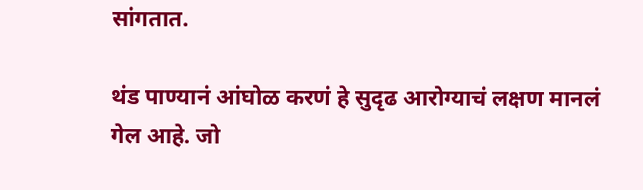सांगतात.

थंड पाण्यानं आंघोळ करणं हे सुदृढ आरोग्याचं लक्षण मानलं गेल आहे. जो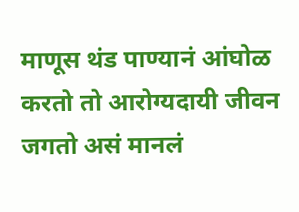माणूस थंड पाण्यानं आंघोळ करतो तो आरोग्यदायी जीवन जगतो असं मानलं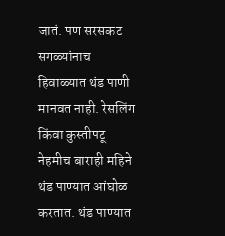जातं. पण सरसकट सगळ्यांनाच हिवाळ्यात थंड पाणी मानवत नाही. रेसलिंग किंवा कुस्तीपटू नेहमीच बाराही महिने थंड पाण्यात आंघोळ करतात. थंड पाण्यात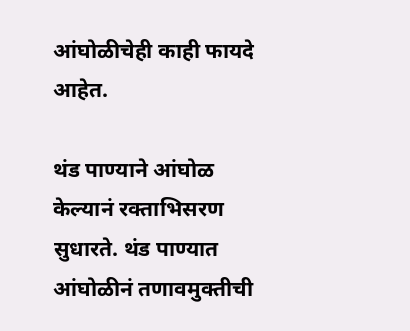आंघोळीचेही काही फायदे आहेत.

थंड पाण्याने आंघोळ केल्यानं रक्ताभिसरण सुधारते. थंड पाण्यात आंघोळीनं तणावमुक्तीची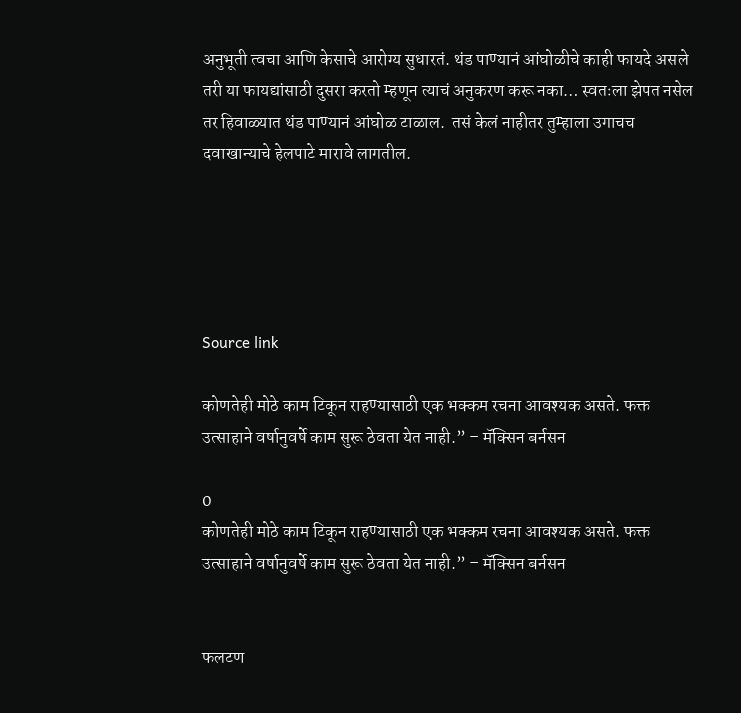अनुभूती त्वचा आणि केसाचे आरोग्य सुधारतं. थंड पाण्यानं आंघोळीचे काही फायदे असले तरी या फायद्यांसाठी दुसरा करतो म्हणून त्याचं अनुकरण करू नका… स्वतःला झेपत नसेल तर हिवाळ्यात थंड पाण्यानं आंघोळ टाळाल.  तसं केलं नाहीतर तुम्हाला उगाचच दवाखान्याचे हेलपाटे मारावे लागतील.





Source link

कोणतेही मोठे काम टिकून राहण्यासाठी एक भक्कम रचना आवश्यक असते. फक्त उत्साहाने वर्षानुवर्षे काम सुरू ठेवता येत नाही.” – मॅक्सिन बर्नसन

0
कोणतेही मोठे काम टिकून राहण्यासाठी एक भक्कम रचना आवश्यक असते. फक्त उत्साहाने वर्षानुवर्षे काम सुरू ठेवता येत नाही.” – मॅक्सिन बर्नसन


फलटण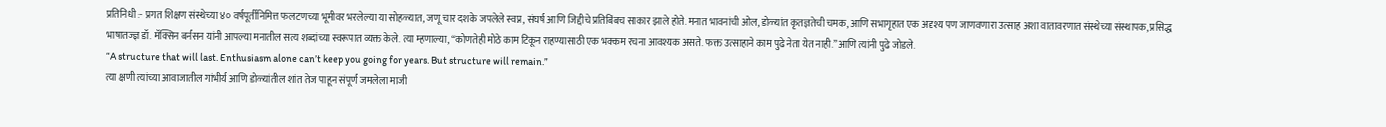प्रतिनिधी :- प्रगत शिक्षण संस्थेच्या ४० वर्षपूर्तीनिमित्त फलटणच्या भूमीवर भरलेल्या या सोहळ्यात, जणू चार दशके जपलेले स्वप्न, संघर्ष आणि जिद्दीचे प्रतिबिंबच साकार झाले होते. मनात भावनांची ओल, डोळ्यांत कृतज्ञतेची चमक, आणि सभागृहात एक अदृश्य पण जाणवणारा उत्साह अशा वातावरणात संस्थेच्या संस्थापक, प्रसिद्ध भाषातज्ज्ञ डॉ. मॅक्सिन बर्नसन यांनी आपल्या मनातील सत्य शब्दांच्या स्वरूपात व्यक्त केले. त्या म्हणाल्या, “कोणतेही मोठे काम टिकून राहण्यासाठी एक भक्कम रचना आवश्यक असते. फक्त उत्साहाने काम पुढे नेता येत नाही.”आणि त्यांनी पुढे जोडले.
“A structure that will last. Enthusiasm alone can’t keep you going for years. But structure will remain.”
त्या क्षणी त्यांच्या आवाजातील गांभीर्य आणि डोळ्यांतील शांत तेज पाहून संपूर्ण जमलेला माजी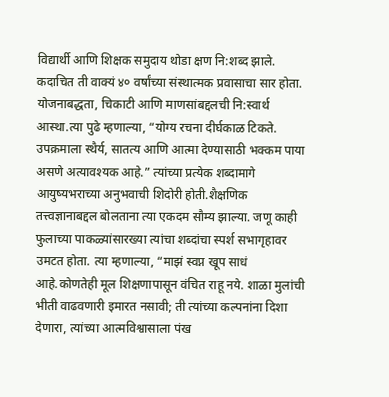विद्यार्थी आणि शिक्षक समुदाय थोडा क्षण नि:शब्द झाले. कदाचित ती वाक्यं ४० वर्षांच्या संस्थात्मक प्रवासाचा सार होता. योजनाबद्धता, चिकाटी आणि माणसांबद्दलची नि:स्वार्थ आस्था.त्या पुढे म्हणाल्या, “योग्य रचना दीर्घकाळ टिकते. उपक्रमाला स्थैर्य, सातत्य आणि आत्मा देण्यासाठी भक्कम पाया असणे अत्यावश्यक आहे.” त्यांच्या प्रत्येक शब्दामागे आयुष्यभराच्या अनुभवाची शिदोरी होती.शैक्षणिक तत्त्वज्ञानाबद्दल बोलताना त्या एकदम सौम्य झाल्या. जणू काही फुलाच्या पाकळ्यांसारख्या त्यांचा शब्दांचा स्पर्श सभागृहावर उमटत होता. त्या म्हणाल्या, “माझं स्वप्न खूप साधं आहे.कोणतेही मूल शिक्षणापासून वंचित राहू नये. शाळा मुलांची भीती वाढवणारी इमारत नसावी; ती त्यांच्या कल्पनांना दिशा देणारा, त्यांच्या आत्मविश्वासाला पंख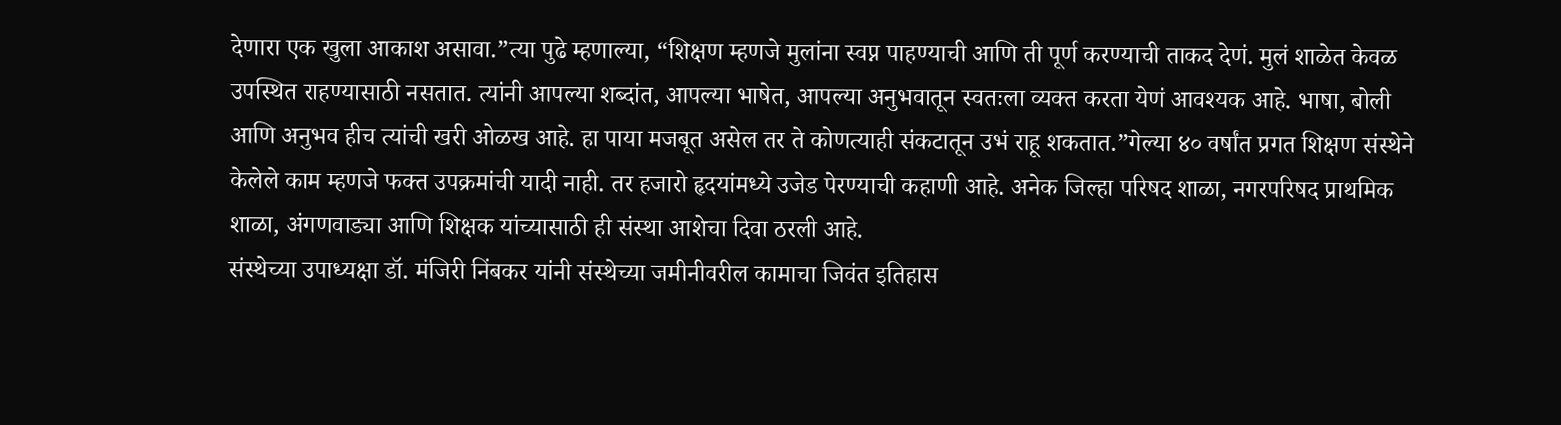देणारा एक खुला आकाश असावा.”त्या पुढे म्हणाल्या, “शिक्षण म्हणजे मुलांना स्वप्न पाहण्याची आणि ती पूर्ण करण्याची ताकद देणं. मुलं शाळेत केवळ उपस्थित राहण्यासाठी नसतात. त्यांनी आपल्या शब्दांत, आपल्या भाषेत, आपल्या अनुभवातून स्वतःला व्यक्त करता येणं आवश्यक आहे. भाषा, बोली आणि अनुभव हीच त्यांची खरी ओळख आहे. हा पाया मजबूत असेल तर ते कोणत्याही संकटातून उभं राहू शकतात.”गेल्या ४० वर्षांत प्रगत शिक्षण संस्थेने केलेले काम म्हणजे फक्त उपक्रमांची यादी नाही. तर हजारो हृदयांमध्ये उजेड पेरण्याची कहाणी आहे. अनेक जिल्हा परिषद शाळा, नगरपरिषद प्राथमिक शाळा, अंगणवाड्या आणि शिक्षक यांच्यासाठी ही संस्था आशेचा दिवा ठरली आहे.
संस्थेच्या उपाध्यक्षा डॉ. मंजिरी निंबकर यांनी संस्थेच्या जमीनीवरील कामाचा जिवंत इतिहास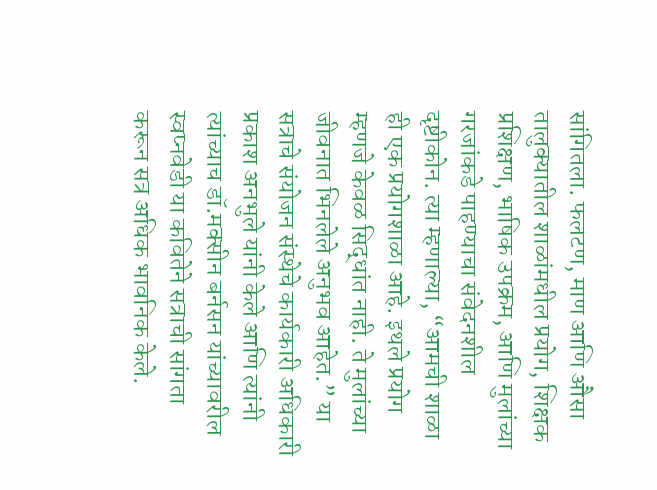सांगितला. फलटण, माण आणि औसा तालुक्यातील शाळांमधील प्रयोग, शिक्षक प्रशिक्षण, भाषिक उपक्रम, आणि मुलांच्या गरजांकडे पाहण्याचा संवेदनशील दृष्टीकोन. त्या म्हणाल्या, “आमची शाळा ही एक प्रयोगशाळा आहे. इथले प्रयोग म्हणजे केवळ सिद्धांत नाही. ते मुलांच्या जीवनात भिनलेले अनुभव आहेत.” या सत्राचे संयोजन संस्थेचे कार्यकारी अधिकारी प्रकाश अनभुले यांनी केले आणि त्यांनी त्यांच्याच डॉ.मक्सीन बर्नसन यांच्यावरील स्वप्नवेडी या कवितेने सत्राची सांगता करून सत्र अधिक भावनिक केले.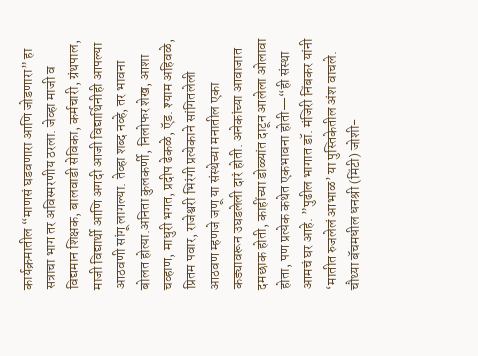कार्यक्रमातील “माणसं घडवणारा आणि जोडणारा” हा सत्राचा भाग तर अविस्मरणीय ठरला. जेव्हा माजी व विद्यमान शिक्षक, बालवाडी सेविका, कर्मचारी, ग्रंथपाल, माजी विद्यार्थी आणि अगदी आजी विद्यार्थिनीही आपल्या आठवणी सांगू लागल्या. तेव्हा शब्द नव्हे, तर भावना बोलत होत्या.अनिता कुलकर्णी, निलोफर शेख, आशा चव्हाण, माधुरी भगत, प्रदीप ढेकळे, ऍड. श्याम अहिवळे, प्रितम पवार, राजेश्वरी भिरंगी प्रत्येकाने सांगितलेली आठवण म्हणजे जणू या संस्थेच्या मनातील एका कड्यावरून उघडलेली दारं होती. अनेकांच्या आवाजात दमछाक होती, काहींच्या डोळ्यांत दाटून आलेला ओलावा होता, पण प्रत्येक कथेत एकभावना होती—“ही संस्था आमचं घर आहे. ”पुढील भागात डॉ. मंजिरी निंबकर यांनी ‘मातीत रुजलेलं आभाळ’ या पुस्तिकेतील अंश वाचले. चौथ्या बॅचमधील धनश्री (मिंटी) जोशी-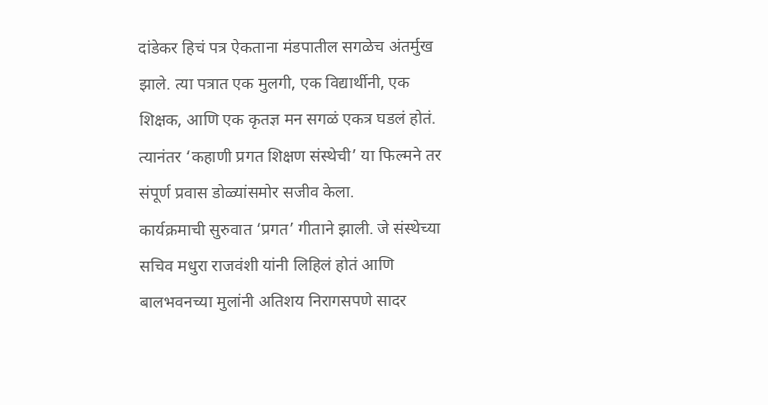दांडेकर हिचं पत्र ऐकताना मंडपातील सगळेच अंतर्मुख झाले. त्या पत्रात एक मुलगी, एक विद्यार्थीनी, एक शिक्षक, आणि एक कृतज्ञ मन सगळं एकत्र घडलं होतं. त्यानंतर ‘कहाणी प्रगत शिक्षण संस्थेची’ या फिल्मने तर संपूर्ण प्रवास डोळ्यांसमोर सजीव केला.
कार्यक्रमाची सुरुवात ‘प्रगत’ गीताने झाली. जे संस्थेच्या सचिव मधुरा राजवंशी यांनी लिहिलं होतं आणि बालभवनच्या मुलांनी अतिशय निरागसपणे सादर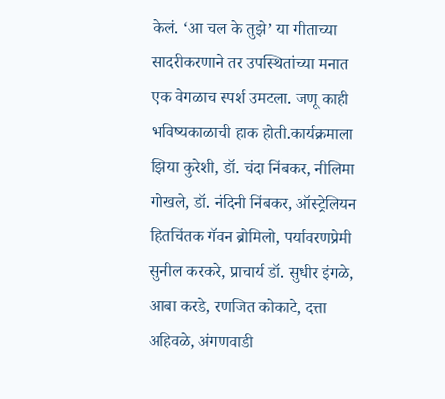केलं. ‘आ चल के तुझे’ या गीताच्या सादरीकरणाने तर उपस्थितांच्या मनात एक वेगळाच स्पर्श उमटला. जणू काही भविष्यकाळाची हाक होती.कार्यक्रमाला झिया कुरेशी, डॉ. चंदा निंबकर, नीलिमा गोखले, डॉ. नंदिनी निंबकर, ऑस्ट्रेलियन हितचिंतक गॅवन ब्रोमिलो, पर्यावरणप्रेमी सुनील करकरे, प्राचार्य डॉ. सुधीर इंगळे, आबा करडे, रणजित कोकाटे, दत्ता अहिवळे, अंगणवाडी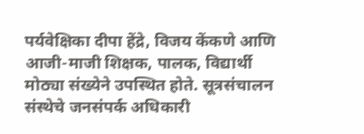पर्यवेक्षिका दीपा हेंद्रे, विजय केंकणे आणि आजी-माजी शिक्षक, पालक, विद्यार्थी मोठ्या संख्येने उपस्थित होते. सूत्रसंचालन संस्थेचे जनसंपर्क अधिकारी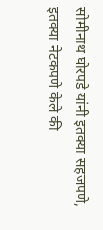सोमीनाथ घोरपडे यांनी इतक्या सहजपणे, इतक्या नेटकपणे केले की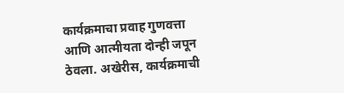कार्यक्रमाचा प्रवाह गुणवत्ता आणि आत्मीयता दोन्ही जपून ठेवला. अखेरीस, कार्यक्रमाची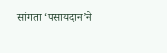सांगता ‘पसायदान’ने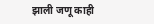झाली जणू काही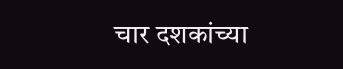चार दशकांच्या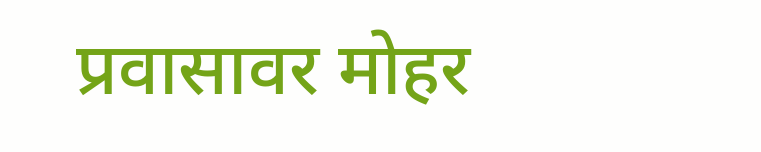प्रवासावर मोहर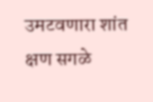उमटवणारा शांत क्षण सगळे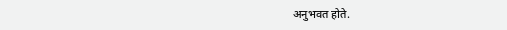अनुभवत होते.